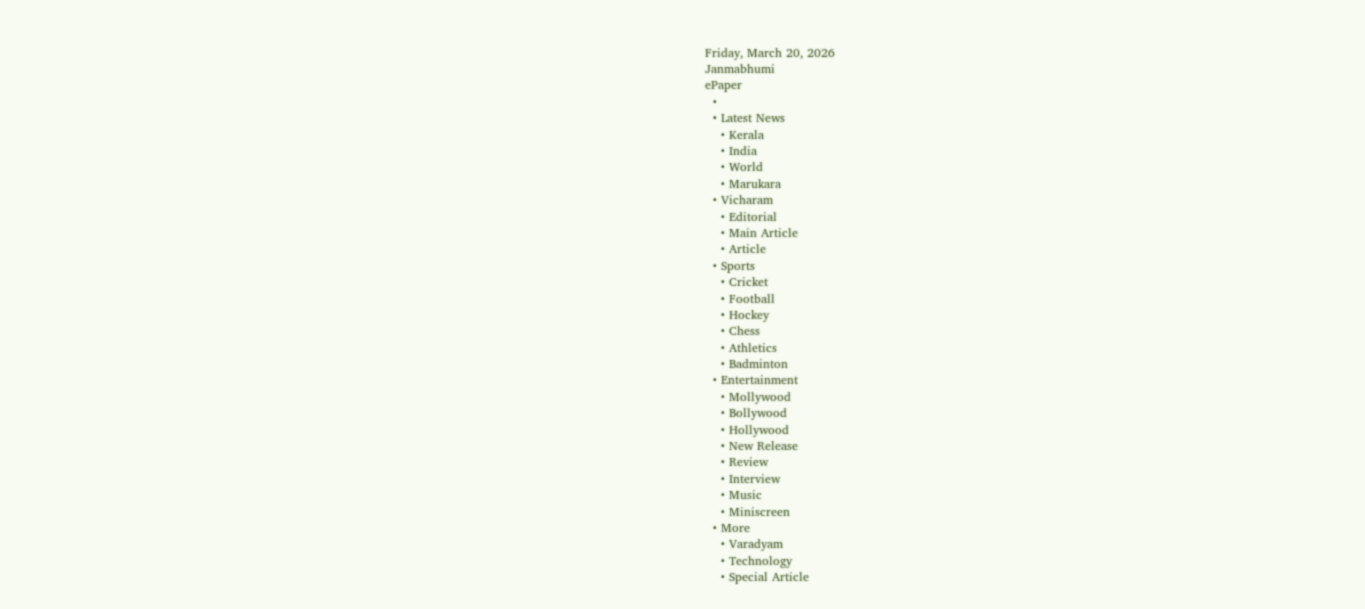Friday, March 20, 2026
Janmabhumi
ePaper
  •
  • Latest News
    • Kerala
    • India
    • World
    • Marukara
  • Vicharam
    • Editorial
    • Main Article
    • Article
  • Sports
    • Cricket
    • Football
    • Hockey
    • Chess
    • Athletics
    • Badminton
  • Entertainment
    • Mollywood
    • Bollywood
    • Hollywood
    • New Release
    • Review
    • Interview
    • Music
    • Miniscreen
  • More
    • Varadyam
    • Technology
    • Special Article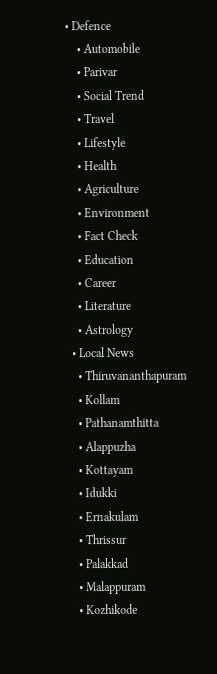• Defence
    • Automobile
    • Parivar
    • Social Trend
    • Travel
    • Lifestyle
    • Health
    • Agriculture
    • Environment
    • Fact Check
    • Education
    • Career
    • Literature
    • Astrology
  • Local News
    • Thiruvananthapuram
    • Kollam
    • Pathanamthitta
    • Alappuzha
    • Kottayam
    • Idukki
    • Ernakulam
    • Thrissur
    • Palakkad
    • Malappuram
    • Kozhikode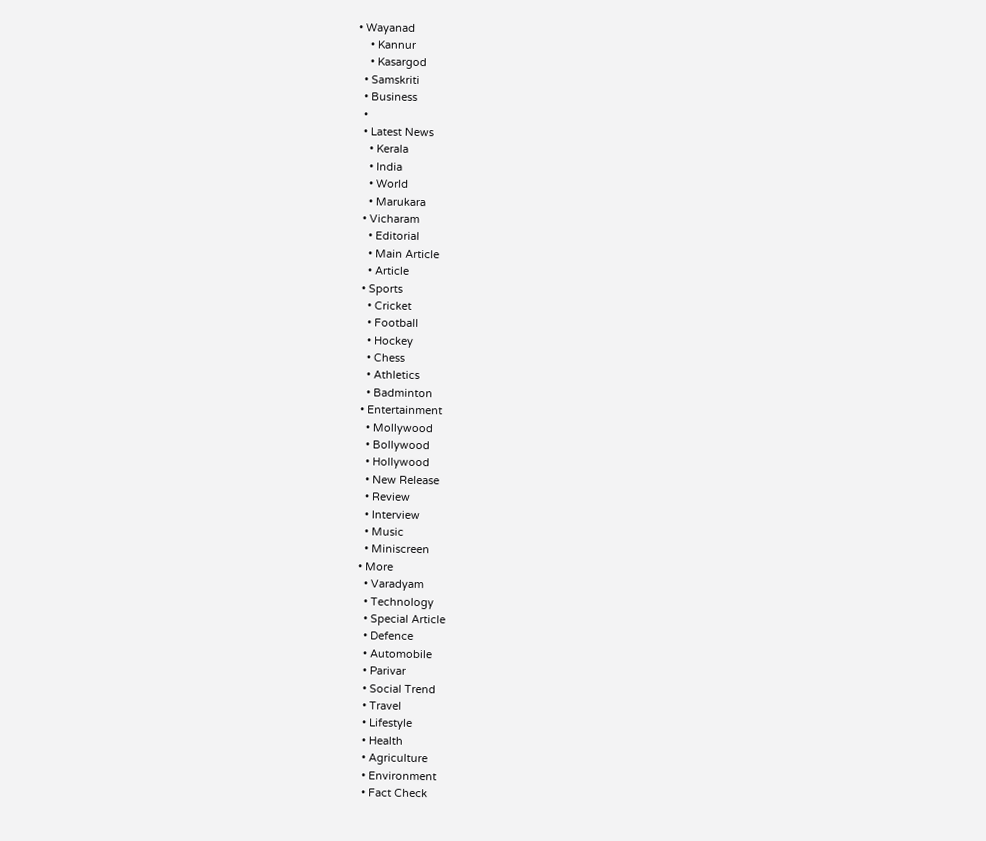• Wayanad
    • Kannur
    • Kasargod
  • Samskriti
  • Business
  •
  • Latest News
    • Kerala
    • India
    • World
    • Marukara
  • Vicharam
    • Editorial
    • Main Article
    • Article
  • Sports
    • Cricket
    • Football
    • Hockey
    • Chess
    • Athletics
    • Badminton
  • Entertainment
    • Mollywood
    • Bollywood
    • Hollywood
    • New Release
    • Review
    • Interview
    • Music
    • Miniscreen
  • More
    • Varadyam
    • Technology
    • Special Article
    • Defence
    • Automobile
    • Parivar
    • Social Trend
    • Travel
    • Lifestyle
    • Health
    • Agriculture
    • Environment
    • Fact Check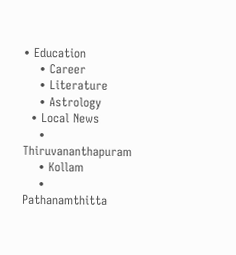• Education
    • Career
    • Literature
    • Astrology
  • Local News
    • Thiruvananthapuram
    • Kollam
    • Pathanamthitta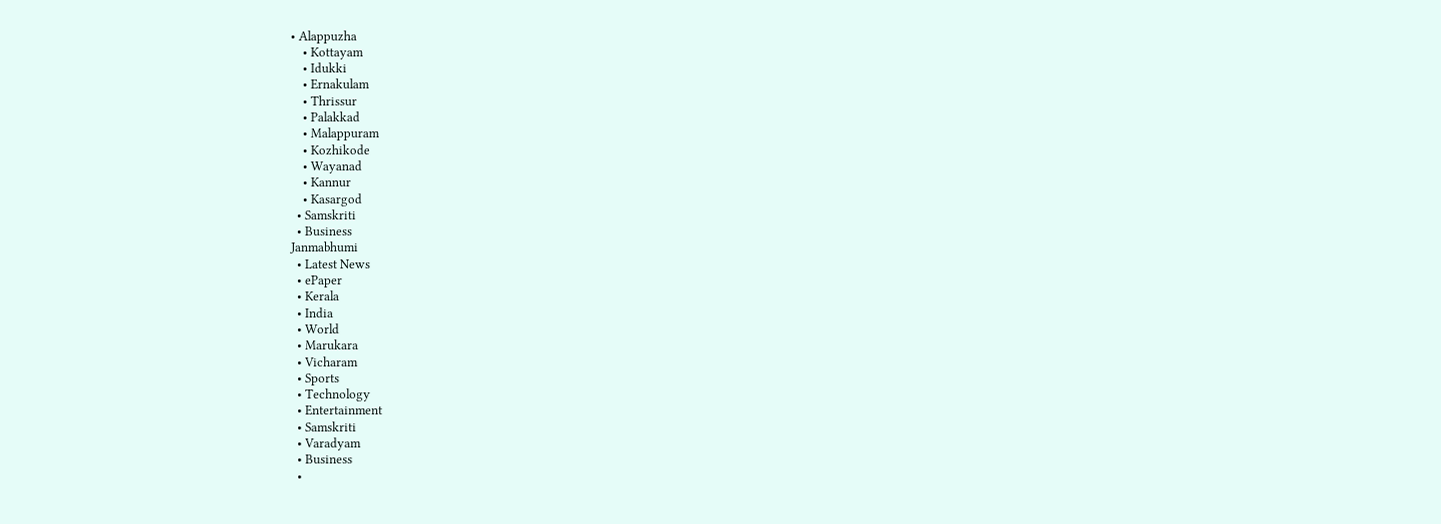• Alappuzha
    • Kottayam
    • Idukki
    • Ernakulam
    • Thrissur
    • Palakkad
    • Malappuram
    • Kozhikode
    • Wayanad
    • Kannur
    • Kasargod
  • Samskriti
  • Business
Janmabhumi
  • Latest News
  • ePaper
  • Kerala
  • India
  • World
  • Marukara
  • Vicharam
  • Sports
  • Technology
  • Entertainment
  • Samskriti
  • Varadyam
  • Business
  •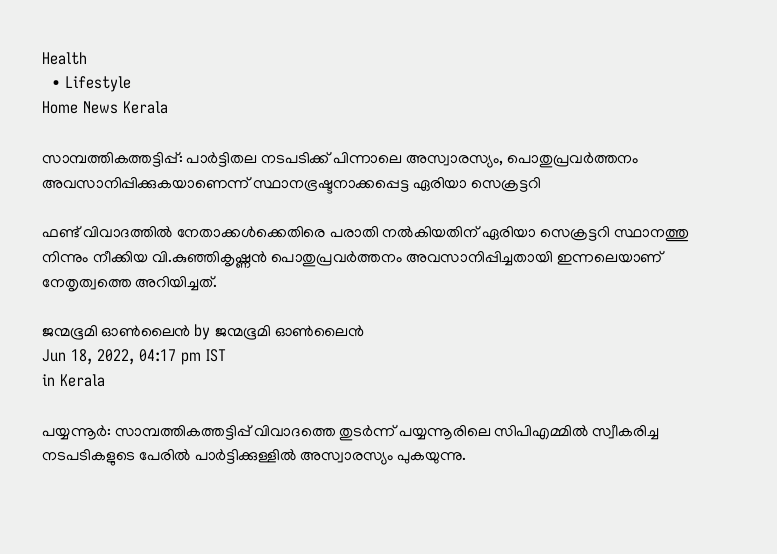Health
  • Lifestyle
Home News Kerala

സാമ്പത്തികത്തട്ടിപ്പ്: പാര്‍ട്ടിതല നടപടിക്ക് പിന്നാലെ അസ്വാരസ്യം, പൊതുപ്രവര്‍ത്തനം അവസാനിപ്പിക്കുകയാണെന്ന് സ്ഥാനഭ്രഷ്ടനാക്കപ്പെട്ട ഏരിയാ സെക്രട്ടറി

ഫണ്ട് വിവാദത്തില്‍ നേതാക്കള്‍ക്കെതിരെ പരാതി നല്‍കിയതിന് ഏരിയാ സെക്രട്ടറി സ്ഥാനത്തു നിന്നും നീക്കിയ വി.കുഞ്ഞികൃഷ്ണന്‍ പൊതുപ്രവര്‍ത്തനം അവസാനിപ്പിച്ചതായി ഇന്നലെയാണ് നേതൃത്വത്തെ അറിയിച്ചത്.

ജന്മഭൂമി ഓണ്‍ലൈന്‍ by ജന്മഭൂമി ഓണ്‍ലൈന്‍
Jun 18, 2022, 04:17 pm IST
in Kerala

പയ്യന്നൂര്‍: സാമ്പത്തികത്തട്ടിപ്പ് വിവാദത്തെ തുടര്‍ന്ന് പയ്യന്നൂരിലെ സിപിഎമ്മില്‍ സ്വീകരിച്ച നടപടികളുടെ പേരില്‍ പാര്‍ട്ടിക്കുള്ളില്‍ അസ്വാരസ്യം പുകയുന്നു.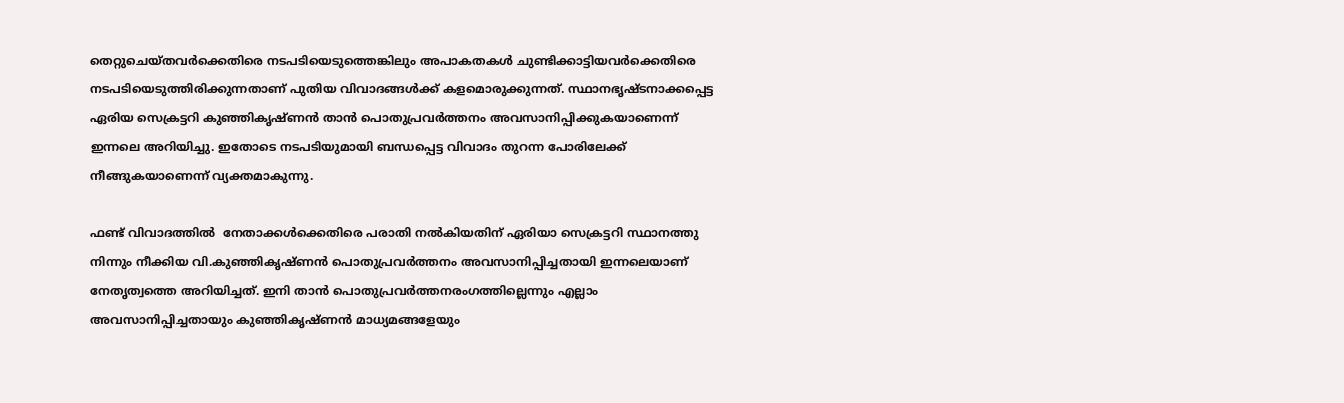തെറ്റുചെയ്തവര്‍ക്കെതിരെ നടപടിയെടുത്തെങ്കിലും അപാകതകള്‍ ചുണ്ടിക്കാട്ടിയവര്‍ക്കെതിരെ നടപടിയെടുത്തിരിക്കുന്നതാണ് പുതിയ വിവാദങ്ങള്‍ക്ക് കളമൊരുക്കുന്നത്. സ്ഥാനഭൃഷ്ടനാക്കപ്പെട്ട ഏരിയ സെക്രട്ടറി കുഞ്ഞികൃഷ്ണന്‍ താന്‍ പൊതുപ്രവര്‍ത്തനം അവസാനിപ്പിക്കുകയാണെന്ന് ഇന്നലെ അറിയിച്ചു. ഇതോടെ നടപടിയുമായി ബന്ധപ്പെട്ട വിവാദം തുറന്ന പോരിലേക്ക് നീങ്ങുകയാണെന്ന് വ്യക്തമാകുന്നു.

ഫണ്ട് വിവാദത്തില്‍  നേതാക്കള്‍ക്കെതിരെ പരാതി നല്‍കിയതിന് ഏരിയാ സെക്രട്ടറി സ്ഥാനത്തു നിന്നും നീക്കിയ വി.കുഞ്ഞികൃഷ്ണന്‍ പൊതുപ്രവര്‍ത്തനം അവസാനിപ്പിച്ചതായി ഇന്നലെയാണ് നേതൃത്വത്തെ അറിയിച്ചത്. ഇനി താന്‍ പൊതുപ്രവര്‍ത്തനരംഗത്തില്ലെന്നും എല്ലാം അവസാനിപ്പിച്ചതായും കുഞ്ഞികൃഷ്ണന്‍ മാധ്യമങ്ങളേയും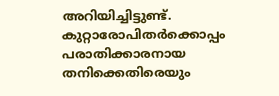അറിയിച്ചിട്ടുണ്ട്. കുറ്റാരോപിതര്‍ക്കൊപ്പം പരാതിക്കാരനായ തനിക്കെതിരെയും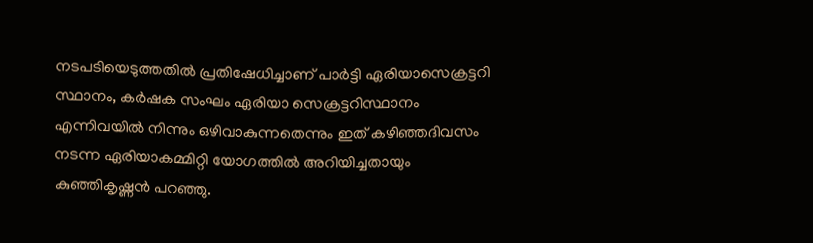നടപടിയെടുത്തതില്‍ പ്രതിഷേധിച്ചാണ് പാര്‍ട്ടി ഏരിയാസെക്രട്ടറി സ്ഥാനം, കര്‍ഷക സംഘം ഏരിയാ സെക്രട്ടറിസ്ഥാനം എന്നിവയില്‍ നിന്നും ഒഴിവാകുന്നതെന്നും ഇത് കഴിഞ്ഞദിവസം നടന്ന ഏരിയാകമ്മിറ്റി യോഗത്തില്‍ അറിയിച്ചതായും കുഞ്ഞികൃഷ്ണന്‍ പറഞ്ഞു.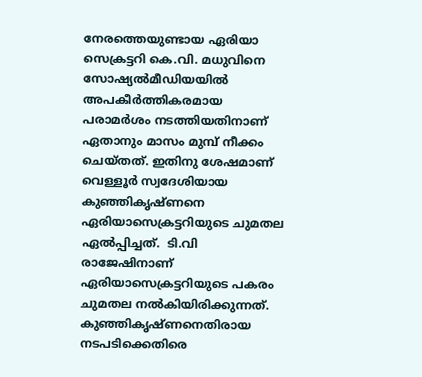നേരത്തെയുണ്ടായ ഏരിയാ സെക്രട്ടറി കെ.വി. മധുവിനെ സോഷ്യല്‍മീഡിയയില്‍ അപകീര്‍ത്തികരമായ പരാമര്‍ശം നടത്തിയതിനാണ് ഏതാനും മാസം മുമ്പ് നീക്കം ചെയ്തത്. ഇതിനു ശേഷമാണ് വെള്ളൂര്‍ സ്വദേശിയായ കുഞ്ഞികൃഷ്ണനെ ഏരിയാസെക്രട്ടറിയുടെ ചുമതല ഏല്‍പ്പിച്ചത്.  ടി.വി രാജേഷിനാണ് ഏരിയാസെക്രട്ടറിയുടെ പകരം ചുമതല നല്‍കിയിരിക്കുന്നത്.  കുഞ്ഞികൃഷ്ണനെതിരായ നടപടിക്കെതിരെ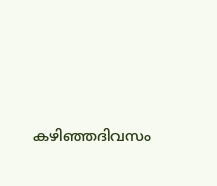കഴിഞ്ഞദിവസം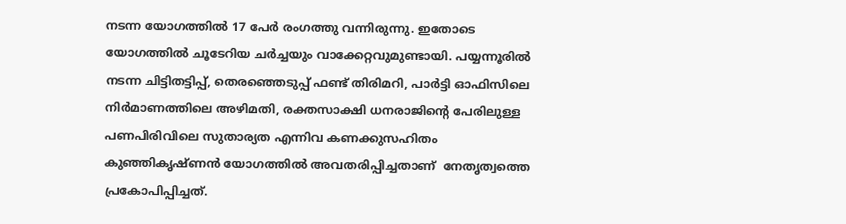നടന്ന യോഗത്തില്‍ 17 പേര്‍ രംഗത്തു വന്നിരുന്നു. ഇതോടെ യോഗത്തില്‍ ചൂടേറിയ ചര്‍ച്ചയും വാക്കേറ്റവുമുണ്ടായി. പയ്യന്നൂരില്‍ നടന്ന ചിട്ടിതട്ടിപ്പ്, തെരഞ്ഞെടുപ്പ് ഫണ്ട് തിരിമറി, പാര്‍ട്ടി ഓഫിസിലെ നിര്‍മാണത്തിലെ അഴിമതി, രക്തസാക്ഷി ധനരാജിന്റെ പേരിലുള്ള പണപിരിവിലെ സുതാര്യത എന്നിവ കണക്കുസഹിതം കുഞ്ഞികൃഷ്ണന്‍ യോഗത്തില്‍ അവതരിപ്പിച്ചതാണ്  നേതൃത്വത്തെ പ്രകോപിപ്പിച്ചത്.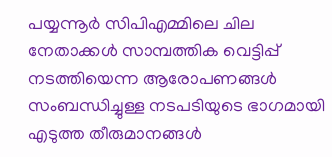പയ്യന്നൂര്‍ സിപിഎമ്മിലെ ചില നേതാക്കള്‍ സാമ്പത്തിക വെട്ടിപ്പ് നടത്തിയെന്ന ആരോപണങ്ങള്‍ സംബന്ധിച്ചുള്ള നടപടിയുടെ ഭാഗമായി എടുത്ത തീരുമാനങ്ങള്‍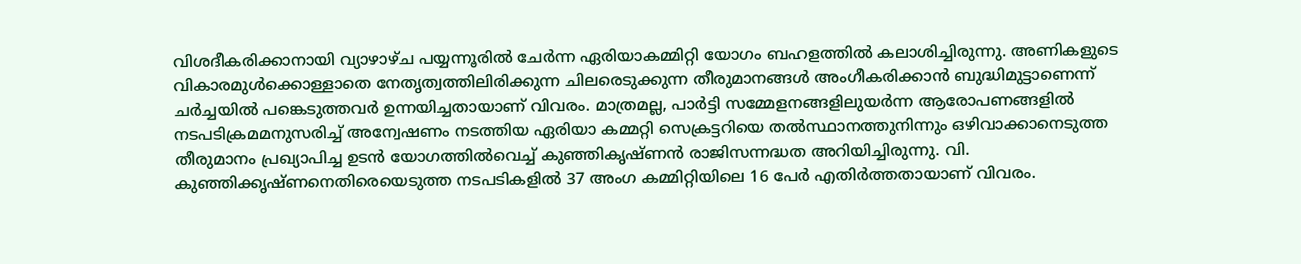വിശദീകരിക്കാനായി വ്യാഴാഴ്ച പയ്യന്നൂരില്‍ ചേര്‍ന്ന ഏരിയാകമ്മിറ്റി യോഗം ബഹളത്തില്‍ കലാശിച്ചിരുന്നു. അണികളുടെ വികാരമുള്‍ക്കൊള്ളാതെ നേതൃത്വത്തിലിരിക്കുന്ന ചിലരെടുക്കുന്ന തീരുമാനങ്ങള്‍ അംഗീകരിക്കാന്‍ ബുദ്ധിമുട്ടാണെന്ന് ചര്‍ച്ചയില്‍ പങ്കെടുത്തവര്‍ ഉന്നയിച്ചതായാണ് വിവരം. മാത്രമല്ല, പാര്‍ട്ടി സമ്മേളനങ്ങളിലുയര്‍ന്ന ആരോപണങ്ങളില്‍ നടപടിക്രമമനുസരിച്ച് അന്വേഷണം നടത്തിയ ഏരിയാ കമ്മറ്റി സെക്രട്ടറിയെ തല്‍സ്ഥാനത്തുനിന്നും ഒഴിവാക്കാനെടുത്ത തീരുമാനം പ്രഖ്യാപിച്ച ഉടന്‍ യോഗത്തില്‍വെച്ച് കുഞ്ഞികൃഷ്ണന്‍ രാജിസന്നദ്ധത അറിയിച്ചിരുന്നു. വി. കുഞ്ഞിക്കൃഷ്ണനെതിരെയെടുത്ത നടപടികളില്‍ 37 അംഗ കമ്മിറ്റിയിലെ 16 പേര്‍ എതിര്‍ത്തതായാണ് വിവരം.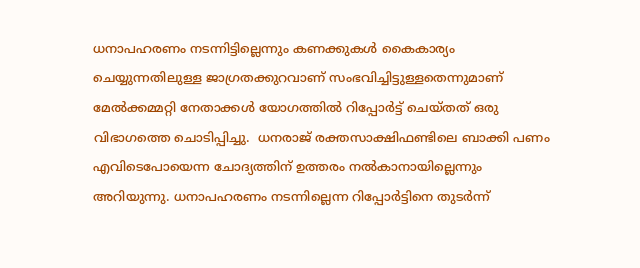ധനാപഹരണം നടന്നിട്ടില്ലെന്നും കണക്കുകള്‍ കൈകാര്യം ചെയ്യുന്നതിലുള്ള ജാഗ്രതക്കുറവാണ് സംഭവിച്ചിട്ടുള്ളതെന്നുമാണ് മേല്‍ക്കമ്മറ്റി നേതാക്കള്‍ യോഗത്തില്‍ റിപ്പോര്‍ട്ട് ചെയ്തത് ഒരു വിഭാഗത്തെ ചൊടിപ്പിച്ചു.  ധനരാജ് രക്തസാക്ഷിഫണ്ടിലെ ബാക്കി പണം എവിടെപോയെന്ന ചോദ്യത്തിന് ഉത്തരം നല്‍കാനായില്ലെന്നും അറിയുന്നു. ധനാപഹരണം നടന്നില്ലെന്ന റിപ്പോര്‍ട്ടിനെ തുടര്‍ന്ന്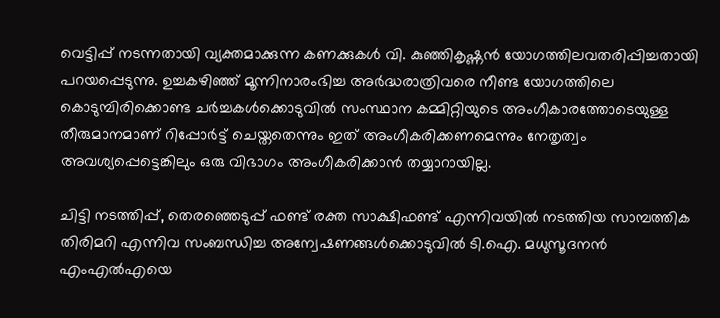വെട്ടിപ്പ് നടന്നതായി വ്യക്തമാക്കുന്ന കണക്കുകള്‍ വി. കുഞ്ഞികൃഷ്ണന്‍ യോഗത്തിലവതരിപ്പിച്ചതായി പറയപ്പെടുന്നു. ഉച്ചകഴിഞ്ഞ് മൂന്നിനാരംഭിച്ച അര്‍ദ്ധരാത്രിവരെ നീണ്ട യോഗത്തിലെ കൊടുമ്പിരിക്കൊണ്ട ചര്‍ച്ചകള്‍ക്കൊടുവില്‍ സംസ്ഥാന കമ്മിറ്റിയുടെ അംഗീകാരത്തോടെയുള്ള തീരുമാനമാണ് റിപ്പോര്‍ട്ട് ചെയ്തതെന്നും ഇത് അംഗീകരിക്കണമെന്നും നേതൃത്വം അവശ്യപ്പെട്ടെങ്കിലും ഒരു വിഭാഗം അംഗീകരിക്കാന്‍ തയ്യാറായില്ല.

ചിട്ടി നടത്തിപ്പ്, തെരഞ്ഞെടുപ്പ് ഫണ്ട് രക്ത സാക്ഷിഫണ്ട് എന്നിവയില്‍ നടത്തിയ സാമ്പത്തിക തിരിമറി എന്നിവ സംബന്ധിച്ച അന്വേഷണങ്ങള്‍ക്കൊടുവില്‍ ടി.ഐ. മധുസൂദനന്‍ എംഎല്‍എയെ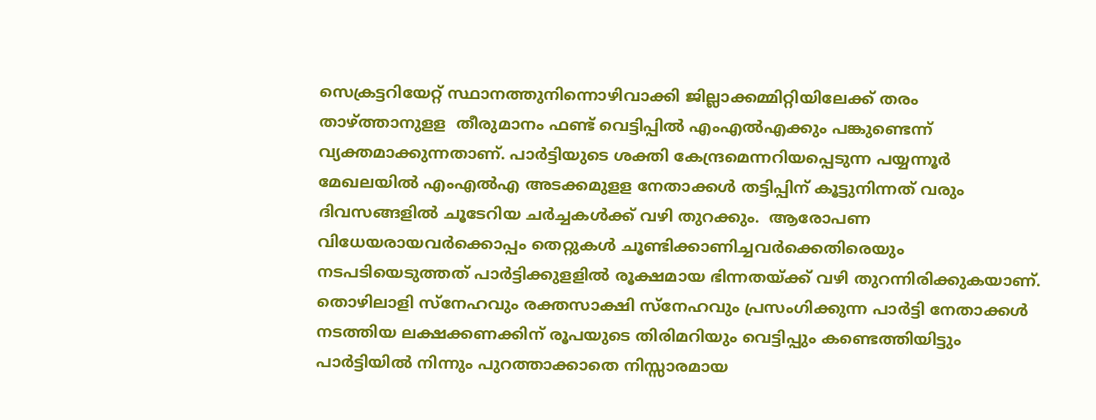സെക്രട്ടറിയേറ്റ് സ്ഥാനത്തുനിന്നൊഴിവാക്കി ജില്ലാക്കമ്മിറ്റിയിലേക്ക് തരം താഴ്‌ത്താനുളള  തീരുമാനം ഫണ്ട് വെട്ടിപ്പില്‍ എംഎല്‍എക്കും പങ്കുണ്ടെന്ന് വ്യക്തമാക്കുന്നതാണ്. പാര്‍ട്ടിയുടെ ശക്തി കേന്ദ്രമെന്നറിയപ്പെടുന്ന പയ്യന്നൂര്‍ മേഖലയില്‍ എംഎല്‍എ അടക്കമുളള നേതാക്കള്‍ തട്ടിപ്പിന് കൂട്ടുനിന്നത് വരും ദിവസങ്ങളില്‍ ചൂടേറിയ ചര്‍ച്ചകള്‍ക്ക് വഴി തുറക്കും.  ആരോപണ വിധേയരായവര്‍ക്കൊപ്പം തെറ്റുകള്‍ ചൂണ്ടിക്കാണിച്ചവര്‍ക്കെതിരെയും നടപടിയെടുത്തത് പാര്‍ട്ടിക്കുളളില്‍ രൂക്ഷമായ ഭിന്നതയ്‌ക്ക് വഴി തുറന്നിരിക്കുകയാണ്. തൊഴിലാളി സ്‌നേഹവും രക്തസാക്ഷി സ്‌നേഹവും പ്രസംഗിക്കുന്ന പാര്‍ട്ടി നേതാക്കള്‍ നടത്തിയ ലക്ഷക്കണക്കിന് രൂപയുടെ തിരിമറിയും വെട്ടിപ്പും കണ്ടെത്തിയിട്ടും പാര്‍ട്ടിയില്‍ നിന്നും പുറത്താക്കാതെ നിസ്സാരമായ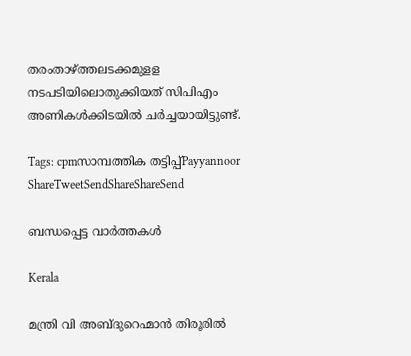തരംതാഴ്‌ത്തലടക്കമുളള നടപടിയിലൊതുക്കിയത് സിപിഎം അണികള്‍ക്കിടയില്‍ ചര്‍ച്ചയായിട്ടുണ്ട്.

Tags: cpmസാമ്പത്തിക തട്ടിപ്പ്Payyannoor
ShareTweetSendShareShareSend

ബന്ധപ്പെട്ട വാര്‍ത്തകള്‍

Kerala

മന്ത്രി വി അബ്ദുറെഹ്മാന്‍ തിരൂരില്‍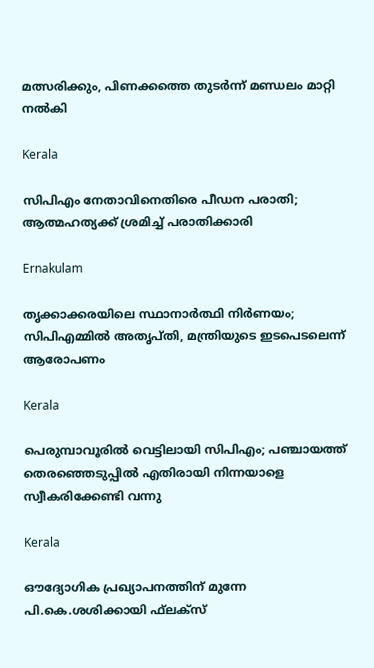മത്സരിക്കും, പിണക്കത്തെ തുടര്‍ന്ന് മണ്ഡലം മാറ്റി നല്‍കി

Kerala

സിപിഎം നേതാവിനെതിരെ പീഡന പരാതി; ആത്മഹത്യക്ക് ശ്രമിച്ച് പരാതിക്കാരി

Ernakulam

തൃക്കാക്കരയിലെ സ്ഥാനാര്‍ത്ഥി നിര്‍ണയം; സിപിഎമ്മില്‍ അതൃപ്തി, മന്ത്രിയുടെ ഇടപെടലെന്ന് ആരോപണം

Kerala

പെരുമ്പാവൂരില്‍ വെട്ടിലായി സിപിഎം; പഞ്ചായത്ത് തെരഞ്ഞെടുപ്പില്‍ എതിരായി നിന്നയാളെ സ്വീകരിക്കേണ്ടി വന്നു

Kerala

ഔദ്യോഗിക പ്രഖ്യാപനത്തിന് മുന്നേ പി.കെ.ശശിക്കായി ഫ്‌ലക്‌സ്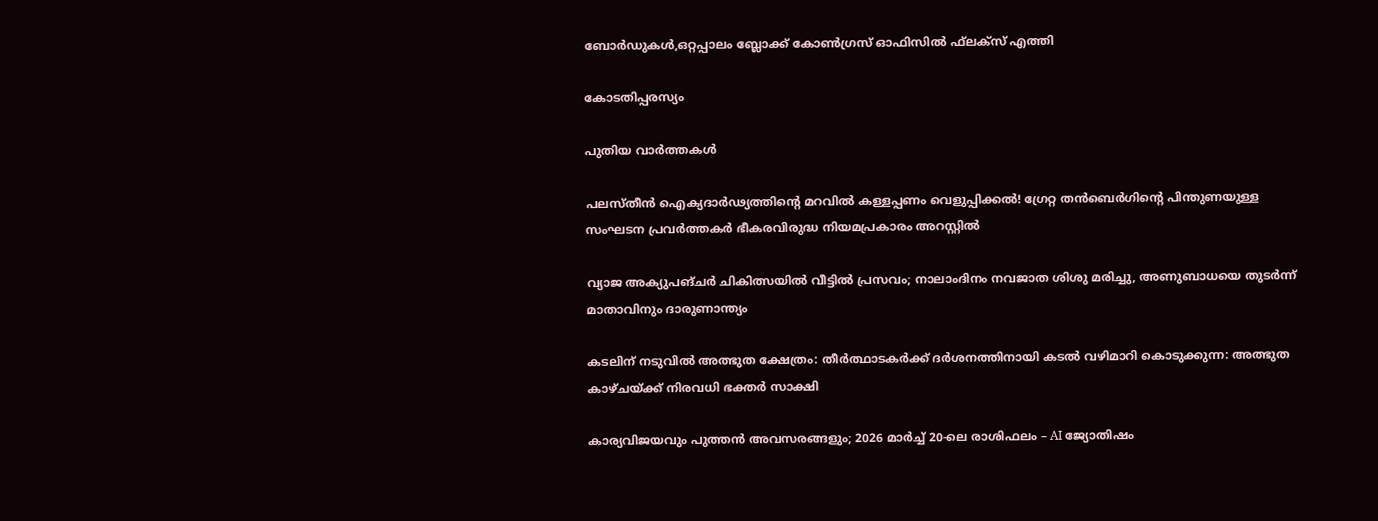ബോര്‍ഡുകള്‍,ഒറ്റപ്പാലം ബ്ലോക്ക് കോണ്‍ഗ്രസ് ഓഫിസില്‍ ഫ്‌ലക്‌സ് എത്തി

കോടതിപ്പരസ്യം

പുതിയ വാര്‍ത്തകള്‍

പലസ്തീൻ ഐക്യദാർഢ്യത്തിന്റെ മറവിൽ കള്ളപ്പണം വെളുപ്പിക്കൽ! ഗ്രേറ്റ തന്‍ബെര്‍ഗിന്റെ പിന്തുണയുള്ള സംഘടന പ്രവർത്തകർ ഭീകരവിരുദ്ധ നിയമപ്രകാരം അറസ്റ്റിൽ

വ്യാജ അക്യുപങ്ചർ ചികിത്സയിൽ വീട്ടിൽ പ്രസവം; നാലാംദിനം നവജാത ശിശു മരിച്ചു, അണുബാധയെ തുടർന്ന് മാതാവിനും ദാരുണാന്ത്യം

കടലിന് നടുവില്‍ അത്ഭുത ക്ഷേത്രം: തീര്‍ത്ഥാടകര്‍ക്ക് ദര്‍ശനത്തിനായി കടല്‍ വഴിമാറി കൊടുക്കുന്ന: അത്ഭുത കാഴ്ചയ്‌ക്ക് നിരവധി ഭക്തര്‍ സാക്ഷി

കാര്യവിജയവും പുത്തൻ അവസരങ്ങളും; 2026 മാർച്ച് 20-ലെ രാശിഫലം – AI ജ്യോതിഷം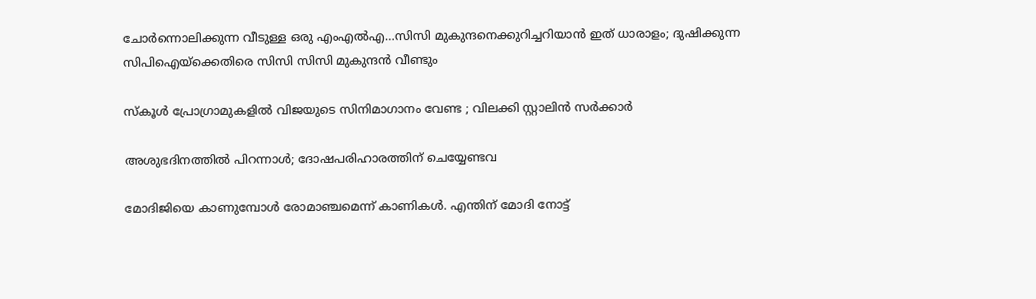ചോര്‍ന്നൊലിക്കുന്ന വീടുള്ള ഒരു എംഎല്‍എ…സിസി മുകുന്ദനെക്കുറിച്ചറിയാന്‍ ഇത് ധാരാളം; ദുഷിക്കുന്ന സിപിഐയ്‌ക്കെതിരെ സിസി സിസി മുകുന്ദന്‍ വീണ്ടും

സ്കൂൾ പ്രോഗ്രാമുകളിൽ വിജയുടെ സിനിമാഗാനം വേണ്ട ; വിലക്കി സ്റ്റാലിൻ സർക്കാർ

അശുഭദിനത്തിൽ പിറന്നാൾ; ദോഷപരിഹാരത്തിന് ചെയ്യേണ്ടവ

മോദിജിയെ കാണുമ്പോള്‍ രോമാഞ്ചമെന്ന് കാണികള്‍. എന്തിന് മോദി നോട്ട്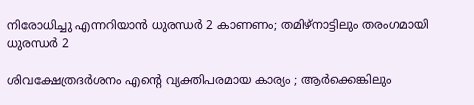നിരോധിച്ചു എന്നറിയാന്‍ ധുരന്ധര്‍ 2 കാണണം; തമിഴ്നാട്ടിലും തരംഗമായി ധുരന്ധര്‍ 2

ശിവക്ഷേത്രദർശനം എന്റെ വ്യക്തിപരമായ കാര്യം ; ആർക്കെങ്കിലും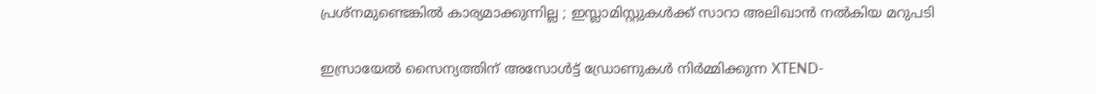പ്രശ്‌നമുണ്ടെങ്കിൽ കാര്യമാക്കുന്നില്ല ; ഇസ്ലാമിസ്റ്റുകൾക്ക് സാറാ അലിഖാൻ നൽകിയ മറുപടി

ഇസ്രായേൽ സൈന്യത്തിന് അസോൾട്ട് ഡ്രോണുകൾ നിർമ്മിക്കുന്ന XTEND-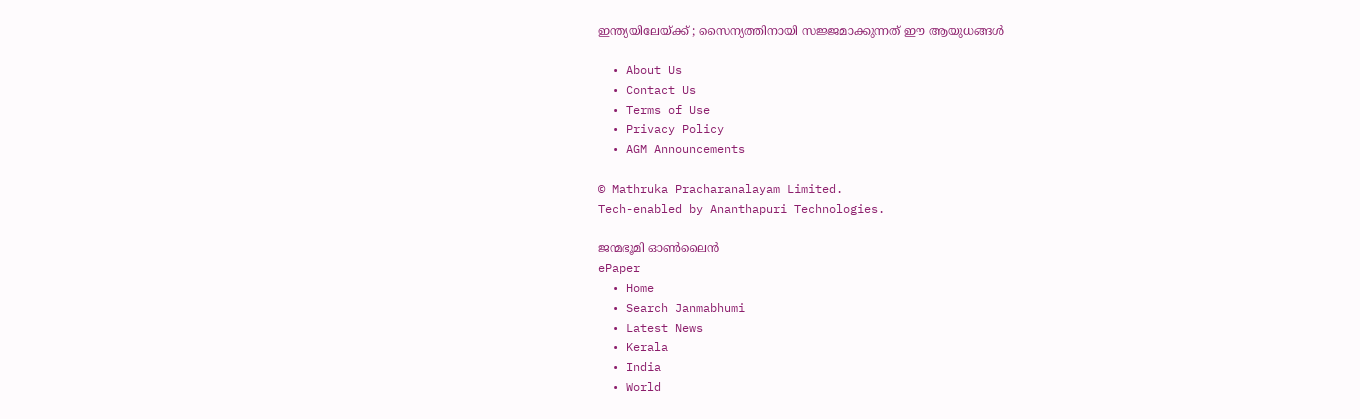ഇന്ത്യയിലേയ്‌ക്ക് ; സൈന്യത്തിനായി സജ്ജമാക്കുന്നത് ഈ ആയുധങ്ങൾ

  • About Us
  • Contact Us
  • Terms of Use
  • Privacy Policy
  • AGM Announcements

© Mathruka Pracharanalayam Limited.
Tech-enabled by Ananthapuri Technologies.

ജന്മഭൂമി ഓണ്‍ലൈന്‍
ePaper
  • Home
  • Search Janmabhumi
  • Latest News
  • Kerala
  • India
  • World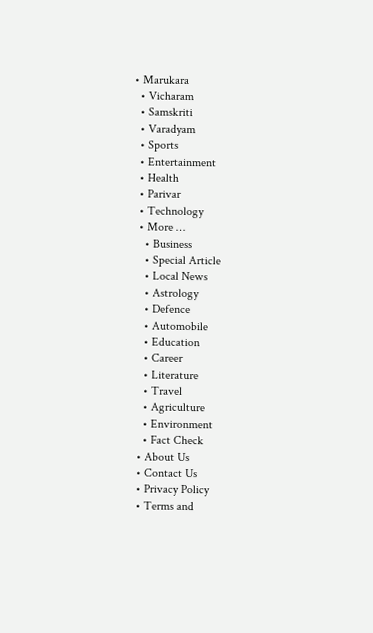• Marukara
  • Vicharam
  • Samskriti
  • Varadyam
  • Sports
  • Entertainment
  • Health
  • Parivar
  • Technology
  • More …
    • Business
    • Special Article
    • Local News
    • Astrology
    • Defence
    • Automobile
    • Education
    • Career
    • Literature
    • Travel
    • Agriculture
    • Environment
    • Fact Check
  • About Us
  • Contact Us
  • Privacy Policy
  • Terms and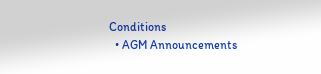Conditions
  • AGM Announcements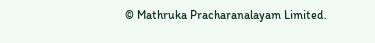© Mathruka Pracharanalayam Limited.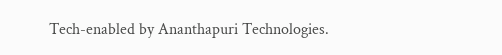Tech-enabled by Ananthapuri Technologies.